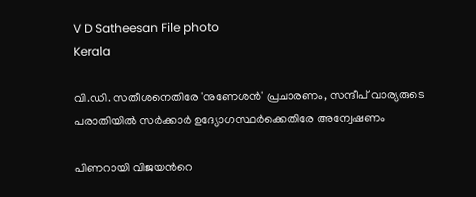V D Satheesan File photo
Kerala

വി.ഡി. സതീശനെതിരേ 'നുണേശൻ' പ്രചാരണം, സന്ദീപ് വാര്യരുടെ പരാതിയിൽ സർക്കാർ ഉദ്യോഗസ്ഥർക്കെതിരേ അന്വേഷണം

പിണറായി വിജയന്‍റെ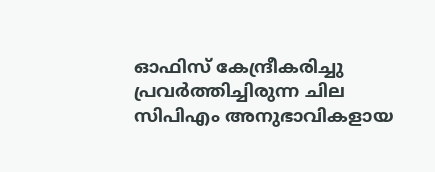ഓഫിസ് കേന്ദ്രീകരിച്ചു പ്രവർത്തിച്ചിരുന്ന ചില സിപിഎം അനുഭാവികളായ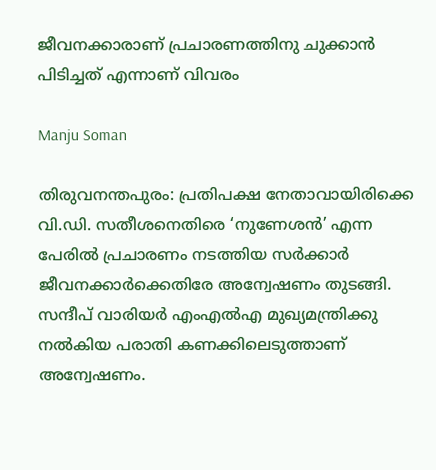ജീവനക്കാരാണ് പ്രചാരണത്തിനു ചുക്കാൻ പിടിച്ചത് എന്നാണ് വിവരം

Manju Soman

തിരുവനന്തപുരം: പ്രതിപക്ഷ നേതാവായിരിക്കെ വി.ഡി. സതീശനെതിരെ ‘നുണേശൻ’ എന്ന പേരിൽ പ്രചാരണം നടത്തിയ സർക്കാർ ജീവനക്കാർക്കെതിരേ അന്വേഷണം തുടങ്ങി. സന്ദീപ് വാരിയർ എംഎൽഎ മുഖ്യമന്ത്രിക്കു നൽകിയ പരാതി കണക്കിലെടുത്താണ് അന്വേഷണം.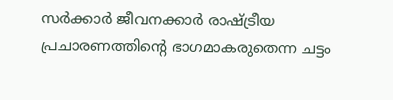സർക്കാർ ജീവനക്കാർ രാഷ്ട്രീയ പ്രചാരണത്തിന്‍റെ ഭാഗമാകരുതെന്ന ചട്ടം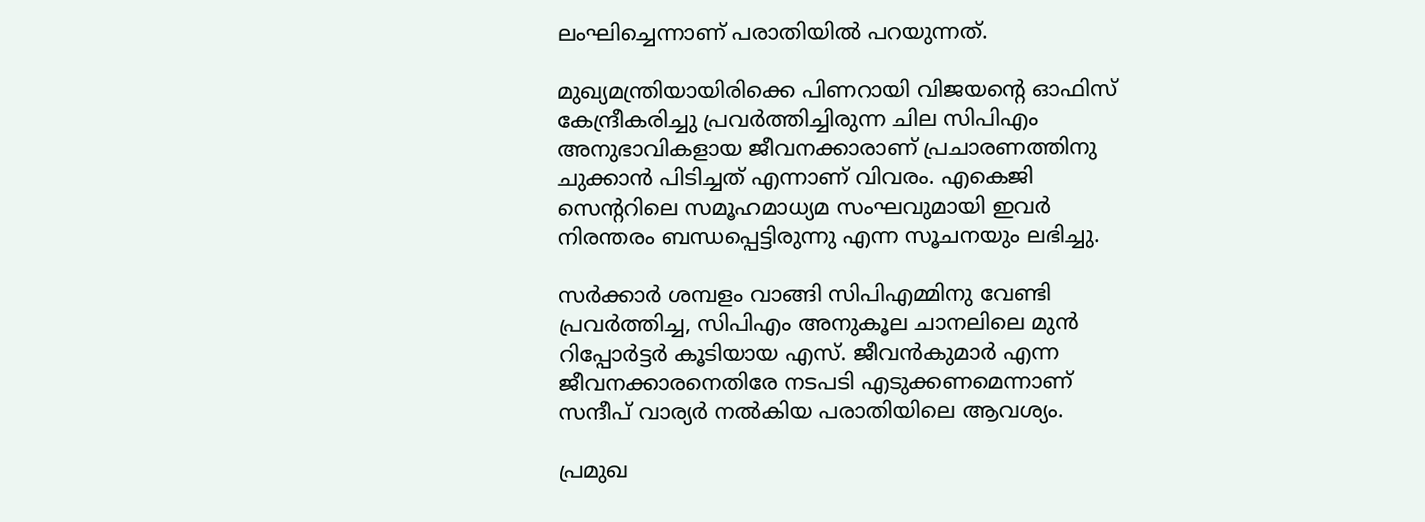ലംഘിച്ചെന്നാണ് പരാതിയിൽ പറയുന്നത്.

മുഖ്യമന്ത്രിയായിരിക്കെ പിണറായി വിജയന്‍റെ ഓഫിസ് കേന്ദ്രീകരിച്ചു പ്രവർത്തിച്ചിരുന്ന ചില സിപിഎം അനുഭാവികളായ ജീവനക്കാരാണ് പ്രചാരണത്തിനു ചുക്കാൻ പിടിച്ചത് എന്നാണ് വിവരം. എകെജി സെന്‍ററിലെ സമൂഹമാധ്യമ സംഘവുമായി ഇവർ നിരന്തരം ബന്ധപ്പെട്ടിരുന്നു എന്ന സൂചനയും ലഭിച്ചു.

സർക്കാർ ശമ്പളം വാങ്ങി സിപിഎമ്മിനു വേണ്ടി പ്രവർത്തിച്ച, സിപിഎം അനുകൂല ചാനലിലെ മുൻ റിപ്പോർട്ടർ കൂടിയായ എസ്. ജീവൻകുമാർ എന്ന ജീവനക്കാരനെതിരേ നടപടി എടുക്കണമെന്നാണ് സന്ദീപ് വാര്യർ നൽകിയ പരാതിയിലെ ആവശ്യം.

പ്രമുഖ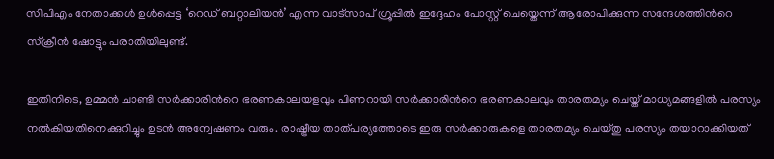സിപിഎം നേതാക്കൾ ഉൾപ്പെട്ട ‘റെഡ് ബറ്റാലിയൻ’ എന്ന വാട്സാപ് ഗ്രൂപ്പിൽ ഇദ്ദേഹം പോസ്റ്റ് ചെയ്തെന്ന് ആരോപിക്കുന്ന സന്ദേശത്തിന്‍റെ സ്ക്രീൻ ഷോട്ടും പരാതിയിലുണ്ട്.

ഇതിനിടെ, ഉമ്മൻ ചാണ്ടി സർക്കാരിന്‍റെ ഭരണകാലയളവും പിണറായി സർക്കാരിന്‍റെ ഭരണകാലവും താരതമ്യം ചെയ്ത് മാധ്യമങ്ങളിൽ പരസ്യം നൽകിയതിനെക്കുറിച്ചും ഉടൻ അന്വേഷണം വരും. രാഷ്ട്രീയ താത്പര്യത്തോടെ ഇരു സർക്കാരുകളെ താരതമ്യം ചെയ്തു പരസ്യം തയാറാക്കിയത്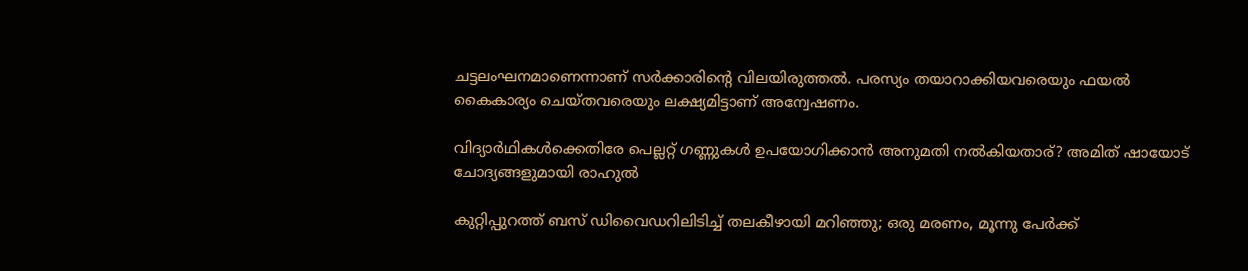ചട്ടലംഘനമാണെന്നാണ് സർക്കാരിന്‍റെ വിലയിരുത്തൽ. പരസ്യം തയാറാക്കിയവരെയും ഫയൽ കൈകാര്യം ചെയ്തവരെയും ലക്ഷ്യമിട്ടാണ് അന്വേഷണം.

വിദ‍്യാർഥികൾക്കെതിരേ പെല്ലറ്റ് ഗണ്ണുകൾ ഉപയോഗിക്കാൻ അനുമതി നൽകിയതാര്? അമിത് ഷായോട് ചോദ‍്യങ്ങളുമായി രാഹുൽ

കുറ്റിപ്പുറത്ത് ബസ് ഡിവൈഡറിലിടിച്ച് തലകീഴായി മറിഞ്ഞു; ഒരു മരണം, മൂന്നു പേർക്ക്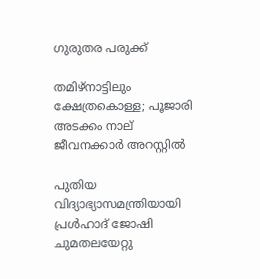ഗുരുതര പരുക്ക്

തമിഴ്നാട്ടിലും ക്ഷേത്രകൊള്ള; പൂജാരി അടക്കം നാല് ജീവനക്കാർ അറസ്റ്റിൽ

പുതിയ വിദ്യാഭ്യാസമന്ത്രിയായി പ്രൾഹാദ് ജോഷി ചുമതലയേറ്റു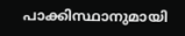പാക്കിസ്ഥാനുമായി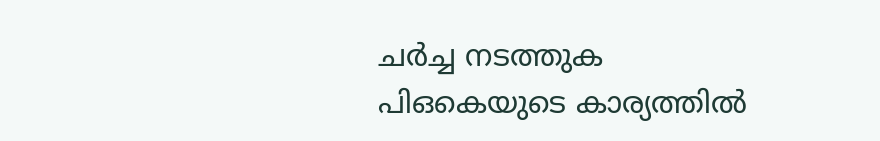ചർച്ച നടത്തുക പിഒകെയുടെ കാര്യത്തിൽ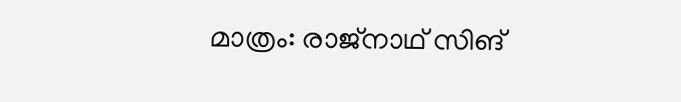മാത്രം: രാജ്നാഥ് സിങ്